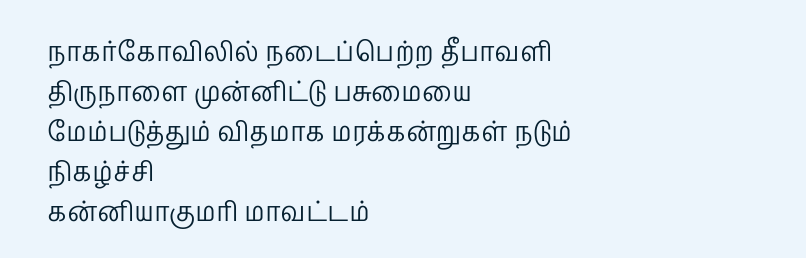நாகர்கோவிலில் நடைப்பெற்ற தீபாவளி திருநாளை முன்னிட்டு பசுமையை மேம்படுத்தும் விதமாக மரக்கன்றுகள் நடும் நிகழ்ச்சி
கன்னியாகுமரி மாவட்டம்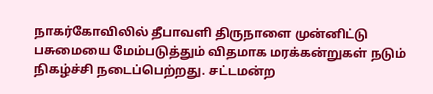நாகர்கோவிலில் தீபாவளி திருநாளை முன்னிட்டு பசுமையை மேம்படுத்தும் விதமாக மரக்கன்றுகள் நடும் நிகழ்ச்சி நடைப்பெற்றது. சட்டமன்ற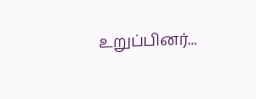உறுப்பினர்...